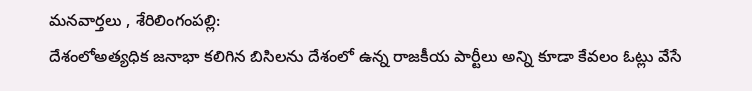మనవార్తలు , శేరిలింగంపల్లి:
దేశంలోఅత్యధిక జనాభా కలిగిన బిసిలను దేశంలో ఉన్న రాజకీయ పార్టీలు అన్ని కూడా కేవలం ఓట్లు వేసే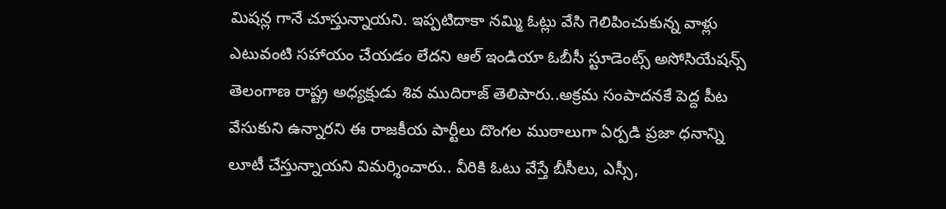మిషన్ల గానే చూస్తున్నాయని. ఇప్పటిదాకా నమ్మి ఓట్లు వేసి గెలిపించుకున్న వాళ్లు ఎటువంటి సహాయం చేయడం లేదని ఆల్ ఇండియా ఓబీసీ స్టూడెంట్స్ అసోసియేషన్స్ తెలంగాణ రాష్ట్ర అధ్యక్షుడు శివ ముదిరాజ్ తెలిపారు..అక్రమ సంపాదనకే పెద్ద పీట వేసుకుని ఉన్నారని ఈ రాజకీయ పార్టీలు దొంగల ముఠాలుగా ఏర్పడి ప్రజా ధనాన్ని లూటీ చేస్తున్నాయని విమర్శించారు.. వీరికి ఓటు వేస్తే బీసీలు, ఎస్సీ,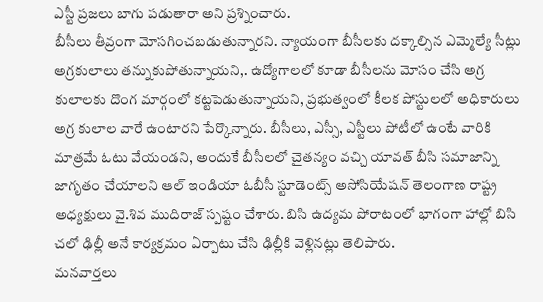ఎస్టీ ప్రజలు బాగు పడుతారా అని ప్రశ్నించారు.
బీసీలు తీవ్రంగా మోసగించబడుతున్నారని. న్యాయంగా బీసీలకు దక్కాల్సిన ఎమ్మెల్యే సీట్లు అగ్రకులాలు తన్నుకుపోతున్నాయని,. ఉద్యోగాలలో కూడా బీసీలను మోసం చేసి అగ్ర కులాలకు దొంగ మార్గంలో కట్టపెడుతున్నాయని, ప్రభుత్వంలో కీలక పోస్టులలో అధికారులు అగ్ర కులాల వారే ఉంటారని పేర్కొన్నారు. బీసీలు, ఎస్సీ, ఎస్టీలు పోటీలో ఉంటే వారికి మాత్రమే ఓటు వేయండని, అందుకే బీసీలలో చైతన్యం వచ్చి యావత్ బీసి సమాజాన్ని జాగృతం చేయాలని ఆల్ ఇండియా ఓబీసీ స్టూడెంట్స్ అసోసియేషన్ తెలంగాణ రాష్ట్ర అధ్యక్షులు వై.శివ ముదిరాజ్ స్పష్టం చేశారు. బిసి ఉద్యమ పోరాటంలో భాగంగా హాల్లో బిసి చలో ఢిల్లీ అనే కార్యక్రమం ఏర్పాటు చేసి ఢిల్లీకి వెళ్లినట్లు తెలిపారు.
మనవార్తలు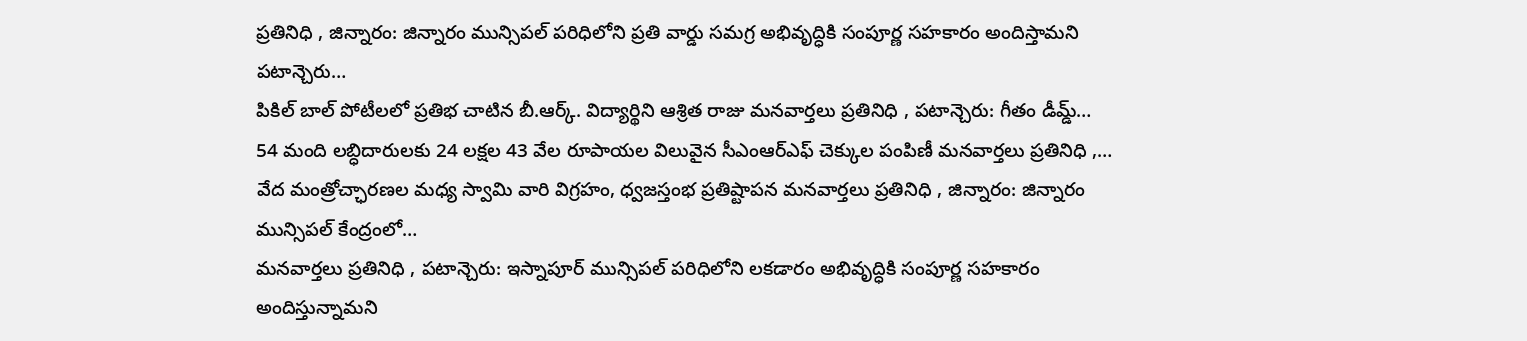ప్రతినిధి , జిన్నారం: జిన్నారం మున్సిపల్ పరిధిలోని ప్రతి వార్డు సమగ్ర అభివృద్ధికి సంపూర్ణ సహకారం అందిస్తామని పటాన్చెరు…
పికిల్ బాల్ పోటీలలో ప్రతిభ చాటిన బీ.ఆర్క్. విద్యార్థిని ఆశ్రిత రాజు మనవార్తలు ప్రతినిధి , పటాన్చెరు: గీతం డీమ్డ్…
54 మంది లబ్ధిదారులకు 24 లక్షల 43 వేల రూపాయల విలువైన సీఎంఆర్ఎఫ్ చెక్కుల పంపిణీ మనవార్తలు ప్రతినిధి ,…
వేద మంత్రోచ్ఛారణల మధ్య స్వామి వారి విగ్రహం, ధ్వజస్తంభ ప్రతిష్టాపన మనవార్తలు ప్రతినిధి , జిన్నారం: జిన్నారం మున్సిపల్ కేంద్రంలో…
మనవార్తలు ప్రతినిధి , పటాన్చెరు: ఇస్నాపూర్ మున్సిపల్ పరిధిలోని లకడారం అభివృద్ధికి సంపూర్ణ సహకారం అందిస్తున్నామని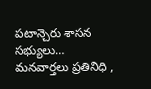పటాన్చెరు శాసన సభ్యులు…
మనవార్తలు ప్రతినిధి ,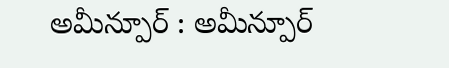అమీన్పూర్ : అమీన్పూర్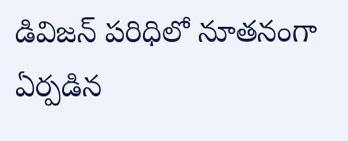డివిజన్ పరిధిలో నూతనంగా ఏర్పడిన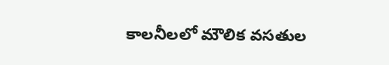కాలనీలలో మౌలిక వసతుల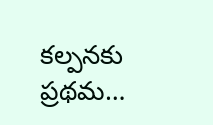కల్పనకు ప్రథమ…